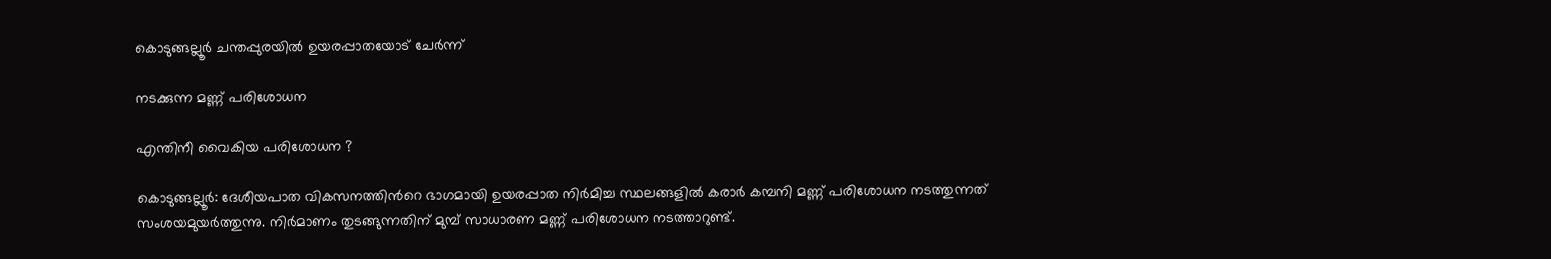കൊടുങ്ങല്ലൂർ ചന്തപ്പുരയിൽ ഉയരപ്പാതയോട് ചേർന്ന്

നടക്കുന്ന മണ്ണ് പരിശോധന

എന്തിനീ വൈകിയ പരിശോധന ?

കൊടുങ്ങല്ലൂർ: ദേശീയപാത വികസനത്തിന്‍റെ ഭാഗമായി ഉയരപ്പാത നിർമിച്ച സ്ഥലങ്ങളിൽ കരാർ കമ്പനി മണ്ണ് പരിശോധന നടത്തുന്നത് സംശയമുയർത്തുന്നു. നിർമാണം തുടങ്ങുന്നതിന് മുമ്പ് സാധാരണ മണ്ണ് പരിശോധന നടത്താറുണ്ട്.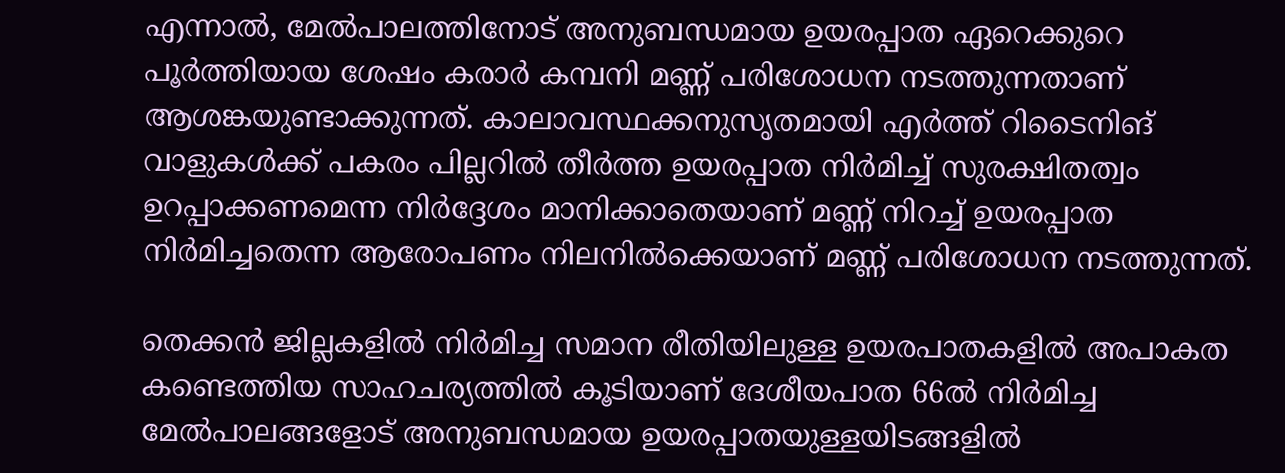എന്നാൽ, മേൽപാലത്തിനോട് അനുബന്ധമായ ഉയരപ്പാത ഏറെക്കുറെ പൂർത്തിയായ ശേഷം കരാർ കമ്പനി മണ്ണ് പരിശോധന നടത്തുന്നതാണ് ആശങ്കയുണ്ടാക്കുന്നത്. കാലാവസ്ഥക്കനുസൃതമായി എർത്ത് റിടൈനിങ് വാളുകൾക്ക് പകരം പില്ലറിൽ തീർത്ത ഉയരപ്പാത നിർമിച്ച് സുരക്ഷിതത്വം ഉറപ്പാക്കണമെന്ന നിർദ്ദേശം മാനിക്കാതെയാണ് മണ്ണ് നിറച്ച് ഉയരപ്പാത നിർമിച്ചതെന്ന ആരോപണം നിലനിൽക്കെയാണ് മണ്ണ് പരിശോധന നടത്തുന്നത്.

തെക്കൻ ജില്ലകളിൽ നിർമിച്ച സമാന രീതിയിലുള്ള ഉയരപാതകളിൽ അപാകത കണ്ടെത്തിയ സാഹചര്യത്തിൽ കൂടിയാണ് ദേശീയപാത 66ൽ നിർമിച്ച മേൽപാലങ്ങളോട് അനുബന്ധമായ ഉയരപ്പാതയുള്ളയിടങ്ങളിൽ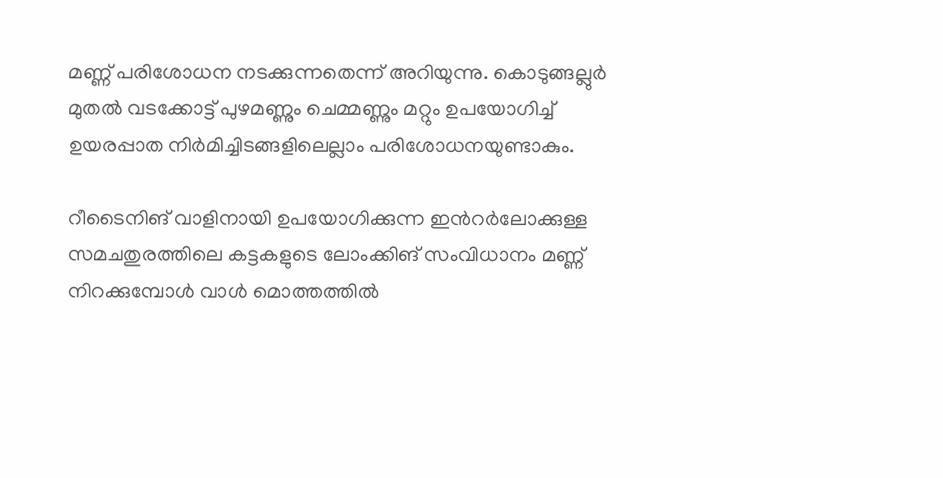മണ്ണ് പരിശോധന നടക്കുന്നതെന്ന് അറിയുന്നു. കൊടുങ്ങല്ലുർ മുതൽ വടക്കോട്ട് പുഴമണ്ണും ചെമ്മണ്ണും മറ്റും ഉപയോഗിച്ച് ഉയരപ്പാത നിർമിച്ചിടങ്ങളിലെല്ലാം പരിശോധനയുണ്ടാകും.

റീടൈനിങ് വാളിനായി ഉപയോഗിക്കുന്ന ഇൻറർലോക്കുള്ള സമചതുരത്തിലെ കട്ടകളുടെ ലോംക്കിങ് സംവിധാനം മണ്ണ് നിറക്കുമ്പോൾ വാൾ മൊത്തത്തിൽ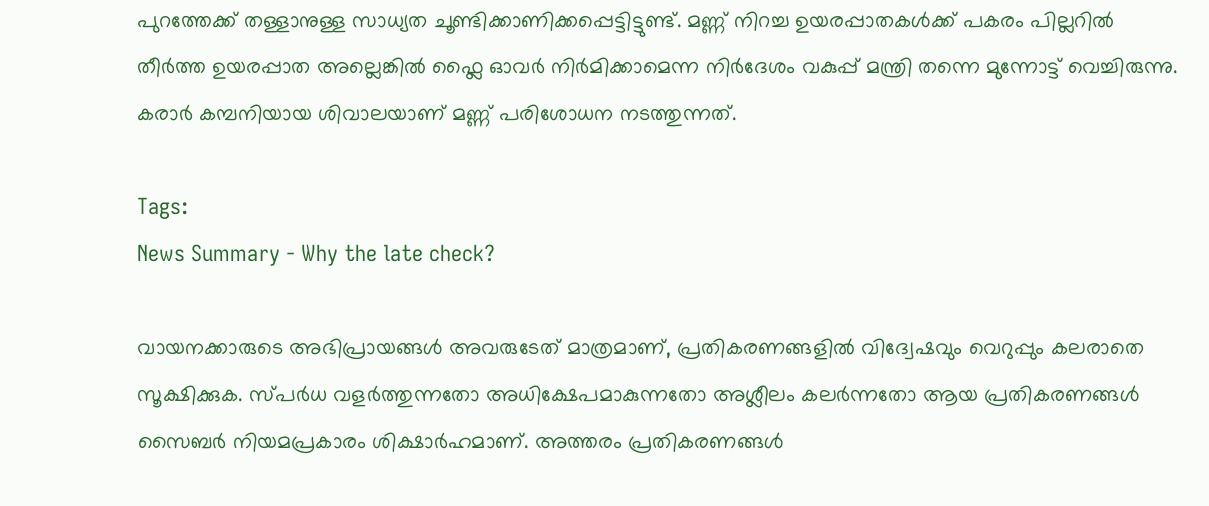പുറത്തേക്ക് തള്ളാനുള്ള സാധ്യത ചൂണ്ടിക്കാണിക്കപ്പെട്ടിട്ടുണ്ട്. മണ്ണ് നിറച്ച ഉയരപ്പാതകൾക്ക് പകരം പില്ലറിൽ തീർത്ത ഉയരപ്പാത അല്ലെങ്കിൽ ഫ്ലൈ ഓവർ നിർമിക്കാമെന്ന നിർദേശം വകുപ്പ് മന്ത്രി തന്നെ മുന്നോട്ട് വെച്ചിരുന്നു. കരാർ കമ്പനിയായ ശിവാലയാണ് മണ്ണ് പരിശോധന നടത്തുന്നത്.

Tags:
News Summary - Why the late check?

വായനക്കാരുടെ അഭിപ്രായങ്ങള്‍ അവരുടേത് മാത്രമാണ്, പ്രതികരണങ്ങളിൽ വിദ്വേഷവും വെറുപ്പും കലരാതെ സൂക്ഷിക്കുക. സ്പർധ വളർത്തുന്നതോ അധിക്ഷേപമാകുന്നതോ അശ്ലീലം കലർന്നതോ ആയ പ്രതികരണങ്ങൾ സൈബർ നിയമപ്രകാരം ശിക്ഷാർഹമാണ്. അത്തരം പ്രതികരണങ്ങൾ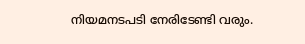നിയമനടപടി നേരിടേണ്ടി വരും.